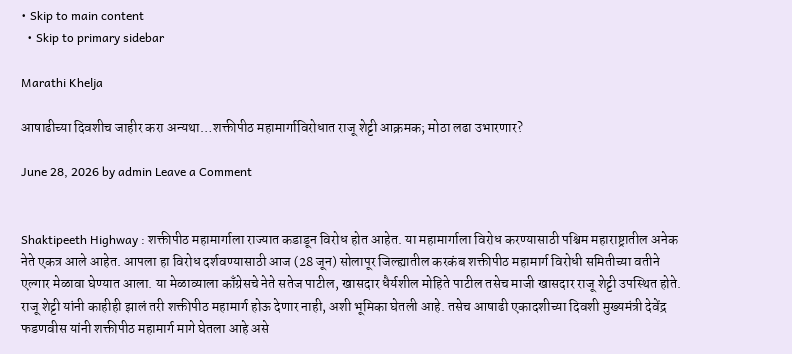• Skip to main content
  • Skip to primary sidebar

Marathi Khelja

आषाढीच्या दिवशीच जाहीर करा अन्यथा…शक्तीपीठ महामार्गाविरोधात राजू शेट्टी आक्रमक; मोठा लढा उभारणार?

June 28, 2026 by admin Leave a Comment


Shaktipeeth Highway : शक्तीपीठ महामार्गाला राज्यात कडाडून विरोध होत आहेत. या महामार्गाला विरोध करण्यासाठी पश्चिम महाराष्ट्रातील अनेक नेते एकत्र आले आहेत. आपला हा विरोध दर्शवण्यासाठी आज (28 जून) सोलापूर जिल्ह्यातील करकंब शक्तीपीठ महामार्ग विरोधी समितीच्या वतीने एल्गार मेळावा घेण्यात आला. या मेळाव्याला काँग्रेसचे नेते सतेज पाटील, खासदार धैर्यशील मोहिते पाटील तसेच माजी खासदार राजू शेट्टी उपस्थित होते. राजू शेट्टी यांनी काहीही झालं तरी शक्तीपीठ महामार्ग होऊ देणार नाही, अशी भूमिका घेतली आहे. तसेच आषाढी एकादशीच्या दिवशी मुख्यमंत्री देवेंद्र फडणवीस यांनी शक्तीपीठ महामार्ग मागे घेतला आहे असे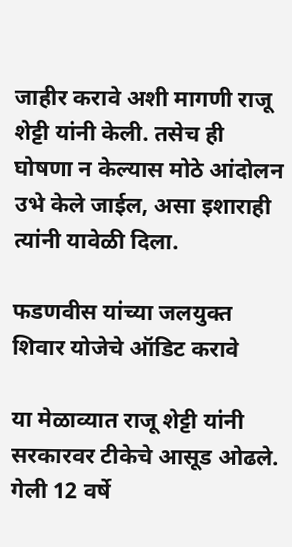जाहीर करावे अशी मागणी राजू शेट्टी यांनी केली. तसेच ही घोषणा न केल्यास मोठे आंदोलन उभे केले जाईल, असा इशाराही त्यांनी यावेळी दिला.

फडणवीस यांच्या जलयुक्त शिवार योजेचे ऑडिट करावे

या मेळाव्यात राजू शेट्टी यांनी सरकारवर टीकेचे आसूड ओढले. गेली 12 वर्षे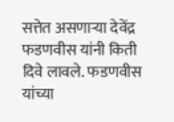सत्तेत असणाऱ्या देवेंद्र फडणवीस यांनी किती दिवे लावले. फडणवीस यांच्या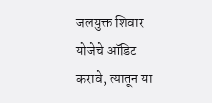जलयुक्त शिवार योजेचे ऑडिट करावे, त्यातून या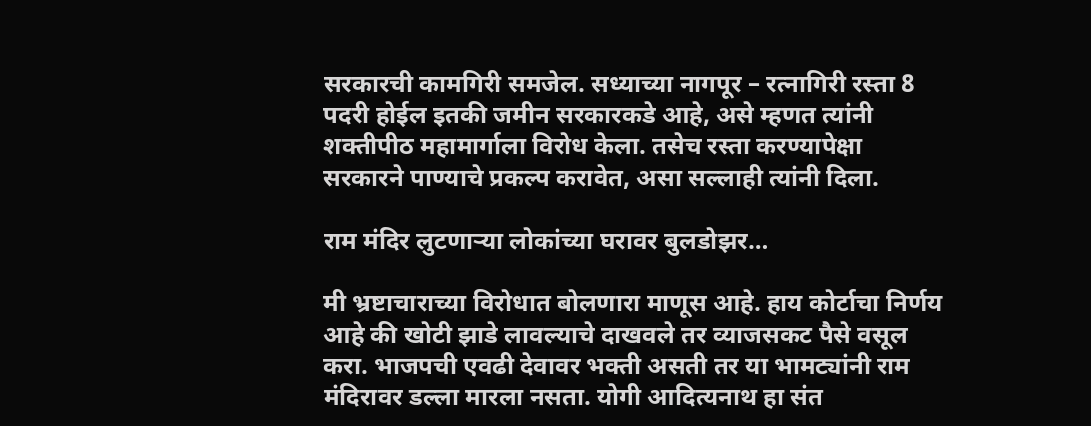सरकारची कामगिरी समजेल. सध्याच्या नागपूर – रत्नागिरी रस्ता 8 पदरी होईल इतकी जमीन सरकारकडे आहे, असे म्हणत त्यांनी शक्तीपीठ महामार्गाला विरोध केला. तसेच रस्ता करण्यापेक्षा सरकारने पाण्याचे प्रकल्प करावेत, असा सल्लाही त्यांनी दिला.

राम मंदिर लुटणाऱ्या लोकांच्या घरावर बुलडोझर…

मी भ्रष्टाचाराच्या विरोधात बोलणारा माणूस आहे. हाय कोर्टाचा निर्णय आहे की खोटी झाडे लावल्याचे दाखवले तर व्याजसकट पैसे वसूल करा. भाजपची एवढी देवावर भक्ती असती तर या भामट्यांनी राम मंदिरावर डल्ला मारला नसता. योगी आदित्यनाथ हा संत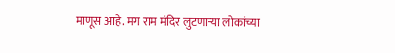माणूस आहे. मग राम मंदिर लुटणाऱ्या लोकांच्या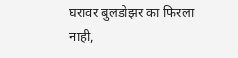घरावर बुलडोझर का फिरला नाही,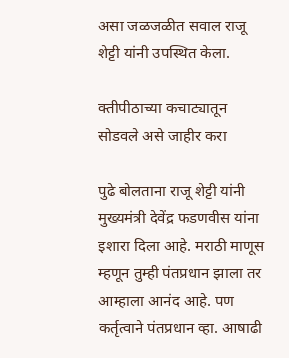असा जळजळीत सवाल राजू शेट्टी यांनी उपस्थित केला.

क्तीपीठाच्या कचाट्यातून सोडवले असे जाहीर करा

पुढे बोलताना राजू शेट्टी यांनी मुख्यमंत्री देवेंद्र फडणवीस यांना इशारा दिला आहे. मराठी माणूस म्हणून तुम्ही पंतप्रधान झाला तर आम्हाला आनंद आहे. पण कर्तृत्वाने पंतप्रधान व्हा. आषाढी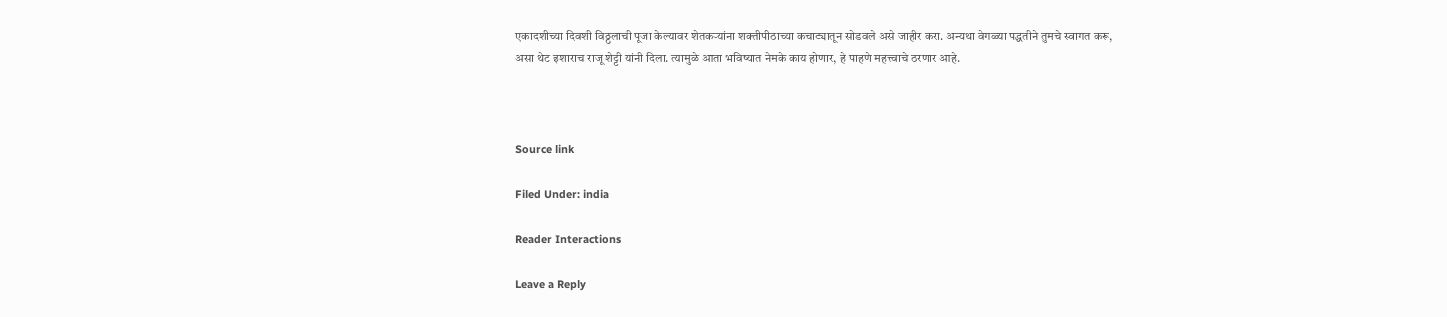एकादशीच्या दिवशी विठ्ठलाची पूजा केल्यावर शेतकऱ्यांना शक्तीपीठाच्या कचाट्यातून सोडवले असे जाहीर करा. अन्यथा वेगळ्या पद्धतीने तुमचे स्वागत करू, असा थेट इशाराच राजू शेट्टी यांनी दिला. त्यामुळे आता भविष्यात नेमके काय होणार, हे पाहणे महत्त्वाचे ठरणार आहे.



Source link

Filed Under: india

Reader Interactions

Leave a Reply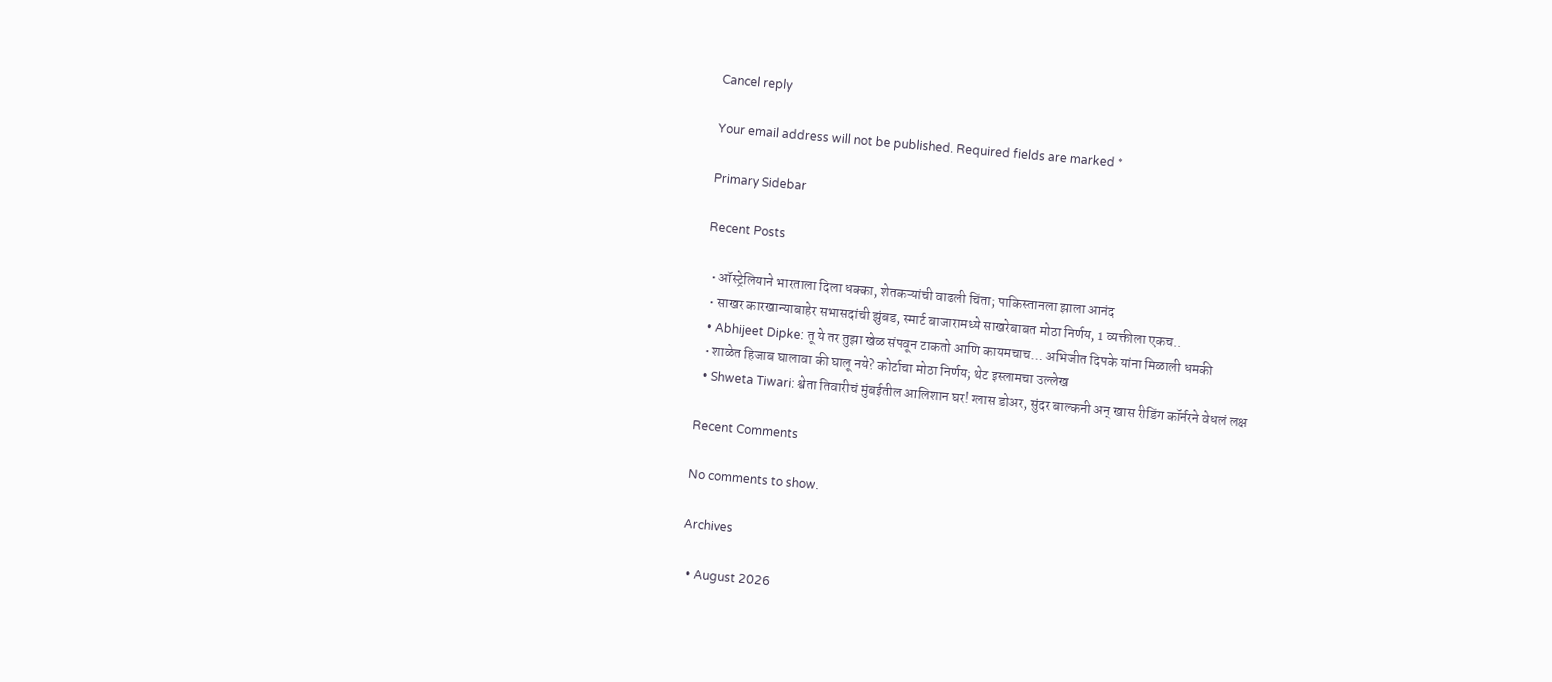Cancel reply

Your email address will not be published. Required fields are marked *

Primary Sidebar

Recent Posts

  • ऑस्ट्रेलियाने भारताला दिला धक्का, शेतकऱ्यांची वाढली चिंता; पाकिस्तानला झाला आनंद
  • साखर कारखान्याबाहेर सभासदांची झुंबड, स्मार्ट बाजारामध्ये साखरेबाबत मोठा निर्णय, 1 व्यक्तीला एकच..
  • Abhijeet Dipke: तू ये तर तुझा खेळ संपवून टाकतो आणि कायमचाच… अभिजीत दिपके यांना मिळाली धमकी
  • शाळेत हिजाब घालावा की घालू नये? कोर्टाचा मोठा निर्णय; थेट इस्लामचा उल्लेख
  • Shweta Tiwari: श्वेता तिवारीचं मुंबईतील आलिशान घर! ग्लास डोअर, सुंदर बाल्कनी अन् खास रीडिंग कॉर्नरने वेधलं लक्ष

Recent Comments

No comments to show.

Archives

  • August 2026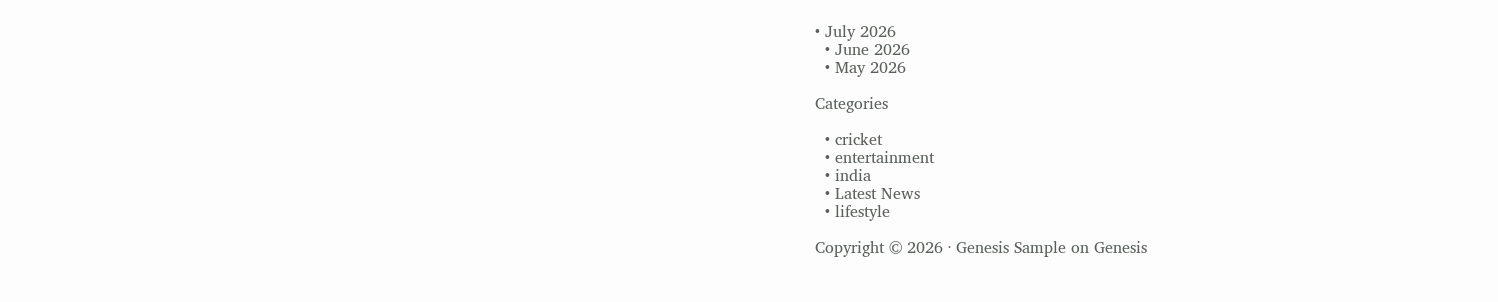• July 2026
  • June 2026
  • May 2026

Categories

  • cricket
  • entertainment
  • india
  • Latest News
  • lifestyle

Copyright © 2026 · Genesis Sample on Genesis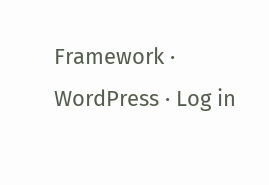Framework · WordPress · Log in